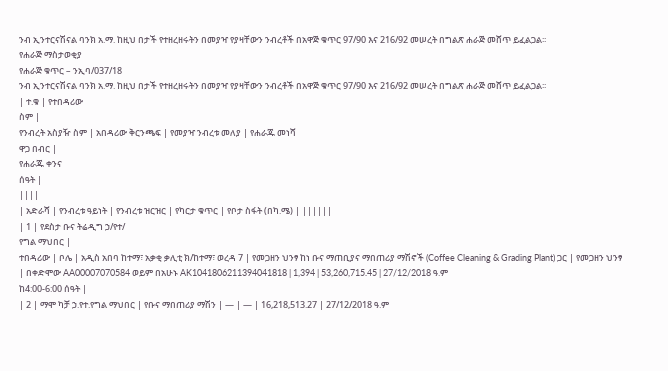ንብ ኢንተርናሽናል ባንክ አ.ማ. ከዚህ በታች የተዘረዘሩትን በመያዣ የያዛቸውን ንብረቶች በአዋጅ ቁጥር 97/90 እና 216/92 መሠረት በግልጽ ሐራጅ መሸጥ ይፈልጋል፡፡
የሐራጅ ማስታወቂያ
የሐራጅ ቁጥር – ንኢባ/037/18
ንብ ኢንተርናሽናል ባንክ አ.ማ. ከዚህ በታች የተዘረዘሩትን በመያዣ የያዛቸውን ንብረቶች በአዋጅ ቁጥር 97/90 እና 216/92 መሠረት በግልጽ ሐራጅ መሸጥ ይፈልጋል፡፡
| ተ.ቁ | የተበዳሪው
ስም |
የንብረት አስያዥ ስም | አበዳሪው ቅርንጫፍ | የመያዣ ንብረቱ መለያ | የሐራጁ መነሻ
ዋጋ በብር |
የሐራጁ ቀንና
ሰዓት |
||||
| አድራሻ | የንብረቱ ዓይነት | የንብረቱ ዝርዝር | የካርታ ቁጥር | የቦታ ስፋት (በካ.ሜ) | ||||||
| 1 | የደስታ ቡና ትሬዲግ ኃ/የተ/
የግል ማህበር |
ተበዳሪው | ቦሌ | አዲስ አበባ ከተማ፣ አቃቂ ቃሊቲ ክ/ከተማ፣ ወረዳ 7 | የመጋዘን ህንፃ ከነ ቡና ማጠቢያና ማበጠሪያ ማሽኖች (Coffee Cleaning & Grading Plant) ጋር | የመጋዘን ህንፃ | በቀድሞው AA00007070584 ወይም በአሁኑ AK1041806211394041818 | 1,394 | 53,260,715.45 | 27/12/2018 ዓ.ም
ከ4:00-6:00 ሰዓት |
| 2 | ማሞ ካቻ ኃ.የተ.የግል ማህበር | የቡና ማበጠሪያ ማሽን | — | — | 16,218,513.27 | 27/12/2018 ዓ.ም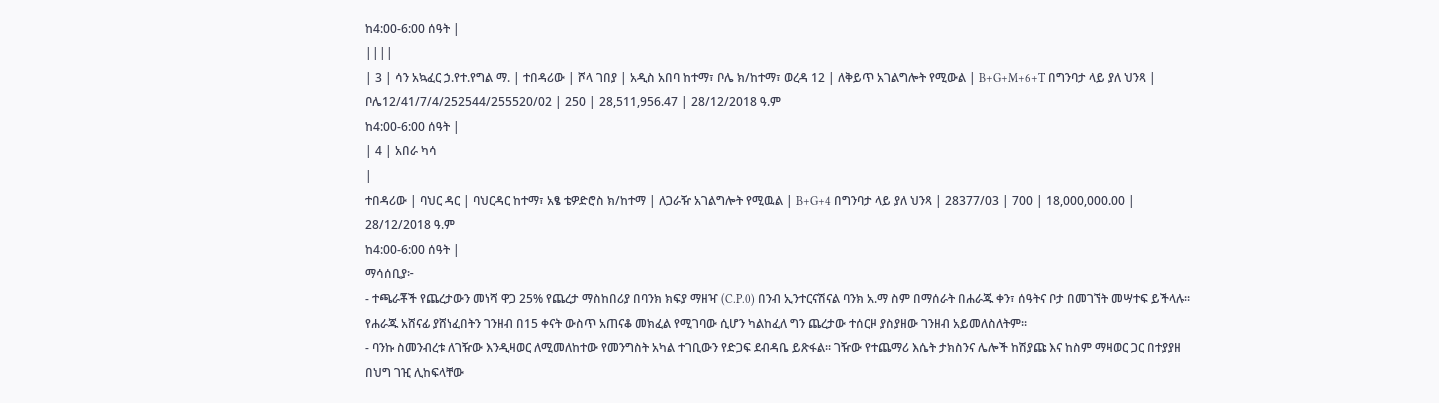ከ4:00-6:00 ሰዓት |
||||
| 3 | ሳን አኳፈር ኃ.የተ.የግል ማ. | ተበዳሪው | ሾላ ገበያ | አዲስ አበባ ከተማ፣ ቦሌ ክ/ከተማ፣ ወረዳ 12 | ለቅይጥ አገልግሎት የሚውል | B+G+M+6+T በግንባታ ላይ ያለ ህንጻ | ቦሌ12/41/7/4/252544/255520/02 | 250 | 28,511,956.47 | 28/12/2018 ዓ.ም
ከ4:00-6:00 ሰዓት |
| 4 | አበራ ካሳ
|
ተበዳሪው | ባህር ዳር | ባህርዳር ከተማ፣ አፄ ቴዎድሮስ ክ/ከተማ | ለጋራዥ አገልግሎት የሚዉል | B+G+4 በግንባታ ላይ ያለ ህንጻ | 28377/03 | 700 | 18,000,000.00 | 28/12/2018 ዓ.ም
ከ4:00-6:00 ሰዓት |
ማሳሰቢያ፦
- ተጫራቾች የጨረታውን መነሻ ዋጋ 25% የጨረታ ማስከበሪያ በባንክ ክፍያ ማዘዣ (C.P.0) በንብ ኢንተርናሽናል ባንክ አ.ማ ስም በማሰራት በሐራጁ ቀን፣ ሰዓትና ቦታ በመገኘት መሣተፍ ይችላሉ፡፡ የሐራጁ አሸናፊ ያሸነፈበትን ገንዘብ በ15 ቀናት ውስጥ አጠናቆ መክፈል የሚገባው ሲሆን ካልከፈለ ግን ጨረታው ተሰርዞ ያስያዘው ገንዘብ አይመለስለትም፡፡
- ባንኩ ስመንብረቱ ለገዥው እንዲዛወር ለሚመለከተው የመንግስት አካል ተገቢውን የድጋፍ ደብዳቤ ይጽፋል፡፡ ገዥው የተጨማሪ እሴት ታክስንና ሌሎች ከሽያጩ እና ከስም ማዛወር ጋር በተያያዘ በህግ ገዢ ሊከፍላቸው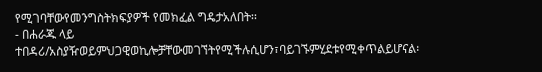የሚገባቸውየመንግስትክፍያዎች የመክፈል ግዴታአለበት፡፡
- በሐራጁ ላይ ተበዳሪ/አስያዥወይምህጋዊወኪሎቻቸውመገኘትየሚችሉሲሆን፣ባይገኙምሂደቱየሚቀጥልይሆናል፡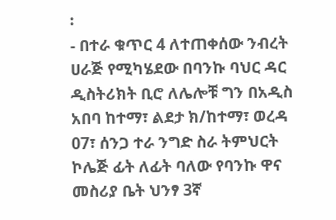፡
- በተራ ቁጥር 4 ለተጠቀሰው ንብረት ሀራጅ የሚካሄደው በባንኩ ባህር ዳር ዲስትሪክት ቢሮ ለሌሎቹ ግን በአዲስ አበባ ከተማ፣ ልደታ ክ/ከተማ፣ ወረዳ 07፣ ሰንጋ ተራ ንግድ ስራ ትምህርት ኮሌጅ ፊት ለፊት ባለው የባንኩ ዋና መስሪያ ቤት ህንፃ 3ኛ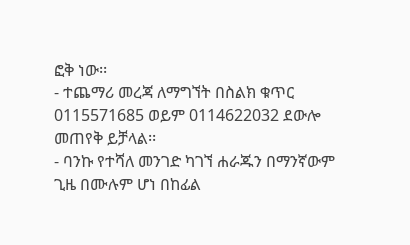ፎቅ ነው፡፡
- ተጨማሪ መረጃ ለማግኘት በስልክ ቁጥር 0115571685 ወይም 0114622032 ደውሎ መጠየቅ ይቻላል፡፡
- ባንኩ የተሻለ መንገድ ካገኘ ሐራጁን በማንኛውም ጊዜ በሙሉም ሆነ በከፊል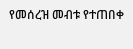የመሰረዝ መብቱ የተጠበቀ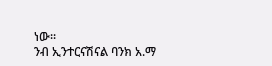ነው፡፡
ንብ ኢንተርናሽናል ባንክ አ.ማ